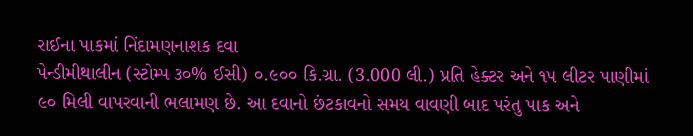રાઈના પાકમાં નિંદામણનાશક દવા
પેન્ડીમીથાલીન (સ્ટોમ્પ ૩૦% ઈસી) ૦.૯૦૦ કિ.ગ્રા. (3.000 લી.) પ્રતિ હેક્ટર અને ૧૫ લીટર પાણીમાં ૯૦ મિલી વાપરવાની ભલામણ છે. આ દવાનો છંટકાવનો સમય વાવણી બાદ પરંતુ પાક અને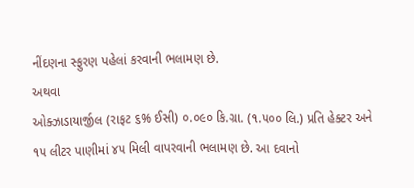નીંદણના સ્ફુરણ પહેલાં કરવાની ભલામણ છે.
અથવા
ઓક્ઝાડાયાર્જીલ (રાફટ ૬% ઈસી) ૦.૦૯૦ કિ.ગ્રા. (૧.૫૦૦ લિ.) પ્રતિ હેક્ટર અને ૧૫ લીટર પાણીમાં ૪૫ મિલી વાપરવાની ભલામણ છે. આ દવાનો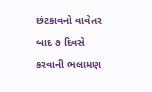છંટકાવનો વાવેતર બાદ ૭ દિવસે કરવાની ભલામણ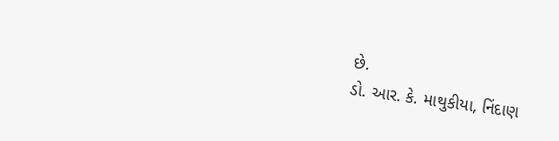છે.
ડો. આર. કે. માથુકીયા, નિંદાણ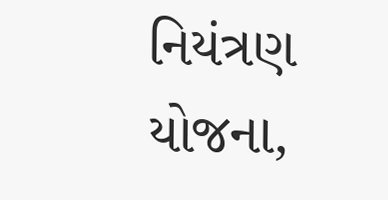નિયંત્રણ યોજના,